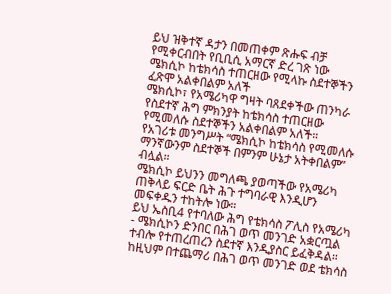ይህ ዝቅተኛ ዳታን በመጠቀም ጽሑፍ ብቻ የሚቀርብበት የቢቢሲ አማርኛ ድረ ገጽ ነው
ሜክሲኮ ከቴክሳስ ተጠርዘው የሚላኩ ስደተኞችን ፈጽሞ አልቀበልም አለች
ሜክሲኮ፣ የአሜሪካዋ ግዛት ባጸደቀችው ጠንካራ የስደተኛ ሕግ ምክንያት ከቴክሳስ ተጠርዘው የሚመለሱ ስደተኞችን አልቀበልም አለች።
የአገሪቱ መንግሥት “ሜክሲኮ ከቴክሳስ የሚመለሱ ማንኛውንም ስደተኞች በምንም ሁኔታ አትቀበልም” ብሏል።
ሜክሲኮ ይህንን መግለጫ ያወጣችው የአሜሪካ ጠቅላይ ፍርድ ቤት ሕጉ ተግባራዊ እንዲሆን መፍቀዱን ተከትሎ ነው።
ይህ ኤስቢ4 የተባለው ሕግ የቴክሳስ ፖሊስ የአሜሪካ - ሜክሲኮን ድንበር በሕገ ወጥ መንገድ አቋርጧል ተብሎ የተጠረጠረን ስደተኛ እንዲያስር ይፈቅዳል።
ከዚህም በተጨማሪ በሕገ ወጥ መንገድ ወደ ቴክሳስ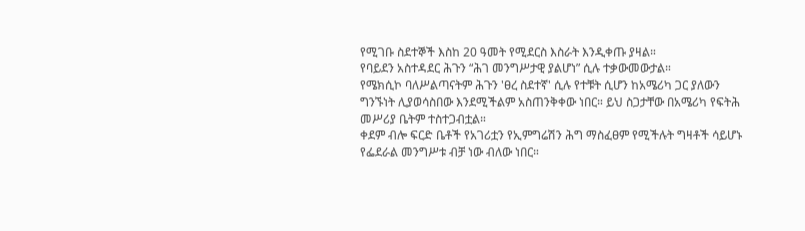የሚገቡ ስደተኞች እስከ 20 ዓመት የሚደርስ እስራት እንዲቀጡ ያዛል።
የባይደን አስተዳደር ሕጉን “ሕገ መንግሥታዊ ያልሆነ” ሲሉ ተቃውመውታል።
የሜክሲኮ ባለሥልጣናትም ሕጉን 'ፀረ ስደተኛ' ሲሉ የተቹት ሲሆን ከአሜሪካ ጋር ያለውን ግንኙነት ሊያወሳስበው እንደሚችልም አስጠንቅቀው ነበር። ይህ ስጋታቸው በአሜሪካ የፍትሕ መሥሪያ ቤትም ተስተጋብቷል።
ቀደም ብሎ ፍርድ ቤቶች የአገሪቷን የኢምግሬሽን ሕግ ማስፈፀም የሚችሉት ግዛቶች ሳይሆኑ የፌደራል መንግሥቱ ብቻ ነው ብለው ነበር።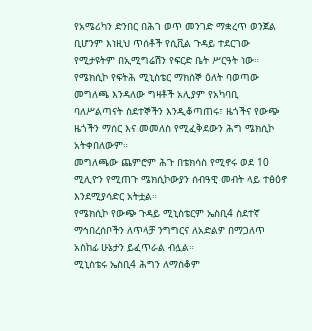የአሜሪካን ድንበር በሕገ ወጥ መንገድ ማቋረጥ ወንጀል ቢሆንም እነዚህ ጥሰቶች የሲቪል ጉዳይ ተደርገው የሚታዩትም በኢሚግሬሽን የፍርድ ቤት ሥርዓት ነው።
የሜክሲኮ የፍትሕ ሚኒስቴር ማክሰኞ ዕለት ባወጣው መግለጫ እንዳለው ግዛቶች አሊያም የአካባቢ ባለሥልጣናት ስደተኞችን እንዲቆጣጠሩ፣ ዜጎችና የውጭ ዜጎችን ማሰር እና መመለስ የሚፈቅደውን ሕግ ሜክሲኮ አትቀበለውም።
መግለጫው ጨምሮም ሕጉ በቴክሳስ የሚኖሩ ወደ 10 ሚሊዮን የሚጠጉ ሜክሲኮውያን ሰብዓዊ መብት ላይ ተፅዕኖ እንደሚያሳድር አትቷል።
የሜክሲኮ የውጭ ጉዳይ ሚኒስቴርም ኤስቢ4 ስደተኛ ማኅበረሰቦችን ለጥላቻ ንግግርና ለአድልዎ በማጋለጥ አስከፊ ሁኔታን ይፈጥራል ብሏል።
ሚኒስቴሩ ኤስቢ4 ሕግን ለማስቆም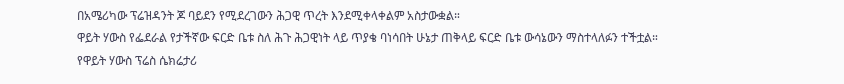በአሜሪካው ፕሬዝዳንት ጆ ባይደን የሚደረገውን ሕጋዊ ጥረት እንደሚቀላቀልም አስታውቋል።
ዋይት ሃውስ የፌደራል የታችኛው ፍርድ ቤቱ ስለ ሕጉ ሕጋዊነት ላይ ጥያቄ ባነሳበት ሁኔታ ጠቅላይ ፍርድ ቤቱ ውሳኔውን ማስተላለፉን ተችቷል።
የዋይት ሃውስ ፕሬስ ሴክሬታሪ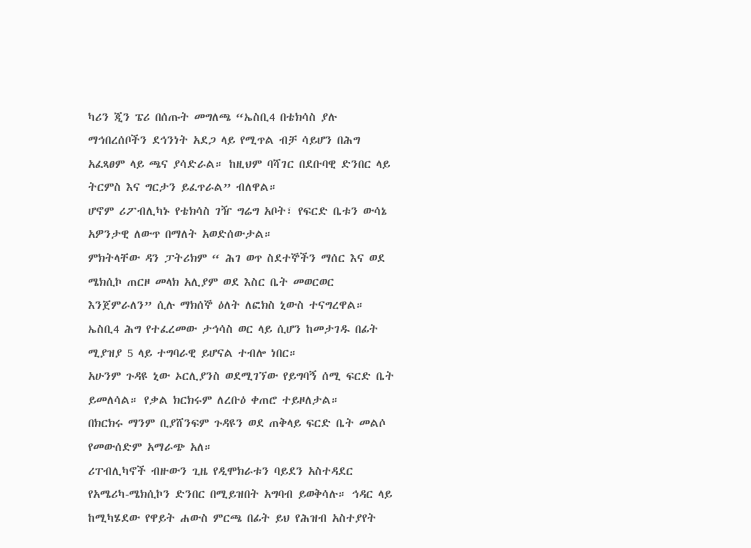ካሪን ጂን ፔሪ በሰጡት መግለጫ “ኤስቢ4 በቴክሳስ ያሉ ማኅበረሰቦችን ደኅንነት አደጋ ላይ የሚጥል ብቻ ሳይሆን በሕግ አፈጻፀም ላይ ጫና ያሳድራል። ከዚህም ባሻገር በደቡባዊ ድንበር ላይ ትርምስ እና ግርታን ይፈጥራል” ብለዋል።
ሆኖም ሪፖብሊካኑ የቴክሳስ ገዥ ግሬግ አቦት፣ የፍርድ ቤቱን ውሳኔ አዎንታዊ ለውጥ በማለት አወድሰውታል።
ምክትላቸው ዳን ፓትሪክም “ ሕገ ወጥ ስደተኞችን ማሰር እና ወደ ሜክሲኮ ጠርዞ መላክ አሊያም ወደ እስር ቤት መወርወር እንጀምራለን” ሲሉ ማክሰኞ ዕለት ለፎክስ ኒውስ ተናግረዋል።
ኤስቢ4 ሕግ የተፈረመው ታኅሳስ ወር ላይ ሲሆን ከመታገዱ በፊት ሚያዝያ 5 ላይ ተግባራዊ ይሆናል ተብሎ ነበር።
አሁንም ጉዳዩ ኒው ኦርሊያንስ ወደሚገኘው የይግባኝ ሰሚ ፍርድ ቤት ይመለሳል። የቃል ክርክሩም ለረቡዕ ቀጠሮ ተይዞለታል።
በክርክሩ ማንም ቢያሸንፍም ጉዳዩን ወደ ጠቅላይ ፍርድ ቤት መልሶ የመውሰድም አማራጭ አለ።
ሪፐብሊካኖች ብዙውን ጊዜ የዲሞክራቱን ባይደን አስተዳደር የአሜሪካ-ሜክሲኮን ድንበር በሚይዝበት አግባብ ይወቅሳሉ። ኅዳር ላይ ከሚካሄደው የዋይት ሐውስ ምርጫ በፊት ይህ የሕዝብ አስተያየት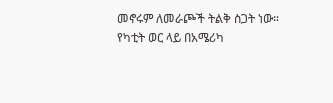መኖሩም ለመራጮች ትልቅ ስጋት ነው።
የካቲት ወር ላይ በአሜሪካ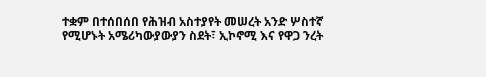ተቋም በተሰበሰበ የሕዝብ አስተያየት መሠረት አንድ ሦስተኛ የሚሆኑት አሜሪካውያውያን ስደት፣ ኢኮኖሚ እና የዋጋ ንረት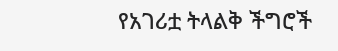የአገሪቷ ትላልቅ ችግሮች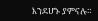እንደሆኑ ያምናሉ።